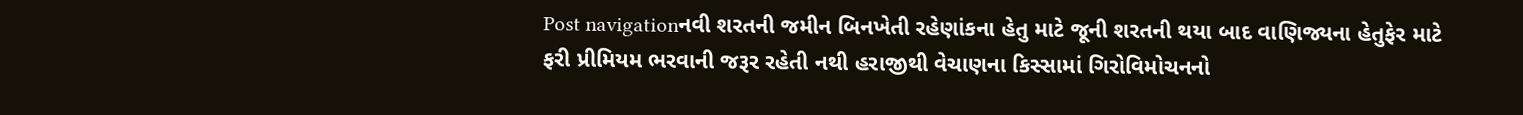Post navigationનવી શરતની જમીન બિનખેતી રહેણાંકના હેતુ માટે જૂની શરતની થયા બાદ વાણિજ્યના હેતુફેર માટે ફરી પ્રીમિયમ ભરવાની જરૂર રહેતી નથી હરાજીથી વેચાણના કિસ્સામાં ગિરોવિમોચનનો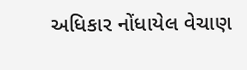અધિકાર નોંધાયેલ વેચાણ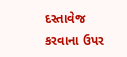દસ્તાવેજ કરવાના ઉપર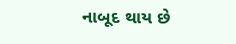નાબૂદ થાય છે